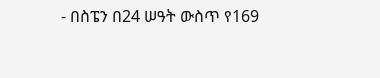- በስፔን በ24 ሠዓት ውስጥ የ169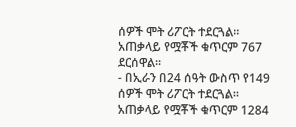ሰዎች ሞት ሪፖርት ተደርጓል። አጠቃላይ የሟቾች ቁጥርም 767 ደርሰዋል።
- በኢራን በ24 ሰዓት ውስጥ የ149 ሰዎች ሞት ሪፖርት ተደርጓል። አጠቃላይ የሟቾች ቁጥርም 1284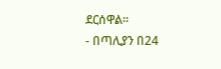ደርሰዋል።
- በጣሊያን በ24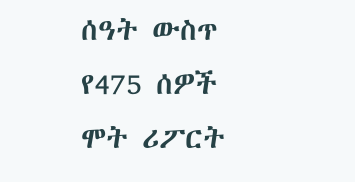ሰዓት ውስጥ የ475 ሰዎች ሞት ሪፖርት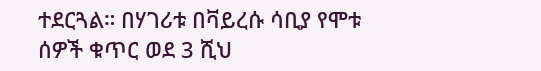ተደርጓል። በሃገሪቱ በቫይረሱ ሳቢያ የሞቱ ሰዎች ቁጥር ወደ 3 ሺህ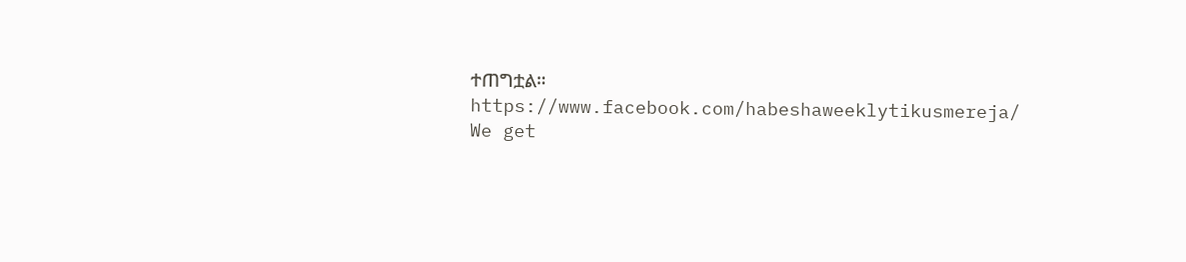ተጠግቷል።
https://www.facebook.com/habeshaweeklytikusmereja/
We get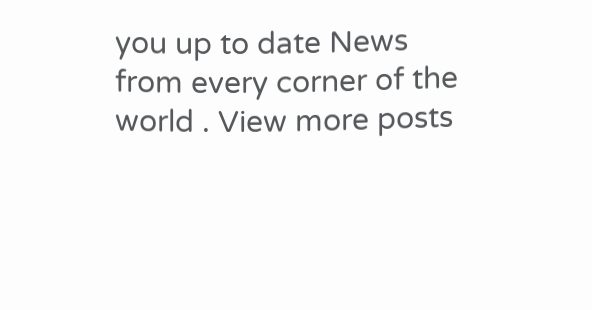you up to date News from every corner of the world . View more posts